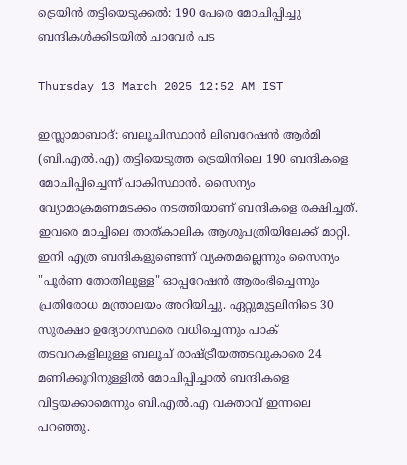ട്രെയിൻ തട്ടിയെടുക്കൽ: 190 പേരെ മോചിപ്പിച്ചു ബന്ദികൾക്കിടയിൽ ചാവേർ പട

Thursday 13 March 2025 12:52 AM IST

ഇസ്ലാമാബാദ്: ബലൂചിസ്ഥാൻ ലിബറേഷൻ ആർമി (ബി.എൽ.എ) തട്ടിയെടുത്ത ട്രെയിനിലെ 190 ബന്ദികളെ മോചിപ്പിച്ചെന്ന് പാകിസ്ഥാൻ. സൈന്യം വ്യോമാക്രമണമടക്കം നടത്തിയാണ് ബന്ദികളെ രക്ഷിച്ചത്. ഇവരെ മാച്ചിലെ താത്കാലിക ആശുപത്രിയിലേക്ക് മാറ്റി. ഇനി എത്ര ബന്ദികളുണ്ടെന്ന് വ്യക്തമല്ലെന്നും സൈന്യം "പൂർണ തോതിലുള്ള" ഓപ്പറേഷൻ ആരംഭിച്ചെന്നും പ്രതിരോധ മന്ത്രാലയം അറിയിച്ചു. ഏറ്റുമുട്ടലിനിടെ 30 സുരക്ഷാ ഉദ്യോഗസ്ഥരെ വധിച്ചെന്നും പാക് തടവറകളിലുള്ള ബലൂച് രാഷ്ട്രീയത്തടവുകാരെ 24 മണിക്കൂറിനുള്ളിൽ മോചിപ്പിച്ചാൽ ബന്ദികളെ വിട്ടയക്കാമെന്നും ബി.എൽ.എ വക്താവ് ഇന്നലെ പറഞ്ഞു.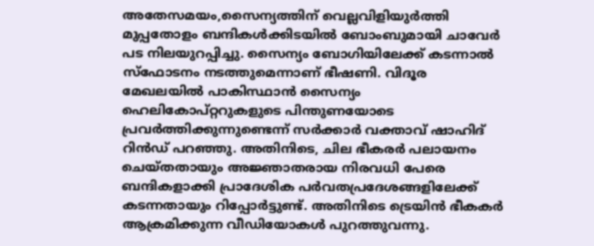അതേസമയം,സൈന്യത്തിന് വെല്ലവിളിയുർത്തി മുപ്പതോളം ബന്ദികൾക്കിടയിൽ ബോംബുമായി ചാവേർ പട നിലയുറപ്പിച്ചു. സൈന്യം ബോഗിയിലേക്ക് കടന്നാൽ സ്ഫോടനം നടത്തുമെന്നാണ് ഭീഷണി. വിദൂര മേഖലയിൽ പാകിസ്ഥാൻ സൈന്യം ഹെലികോപ്റ്ററുകളുടെ പിന്തുണയോടെ പ്രവർത്തിക്കുന്നുണ്ടെന്ന് സർക്കാർ വക്താവ് ഷാഹിദ് റിൻഡ് പറഞ്ഞു. അതിനിടെ, ചില ഭീകരർ പലായനം ചെയ്തതായും അജ്ഞാതരായ നിരവധി പേരെ ബന്ദികളാക്കി പ്രാദേശിക പർവതപ്രദേശങ്ങളിലേക്ക് കടന്നതായും റിപ്പോർട്ടുണ്ട്. അതിനിടെ ട്രെയിൻ ഭീകകർ ആക്രമിക്കുന്ന വീഡിയോകൾ പുറത്തുവന്നു.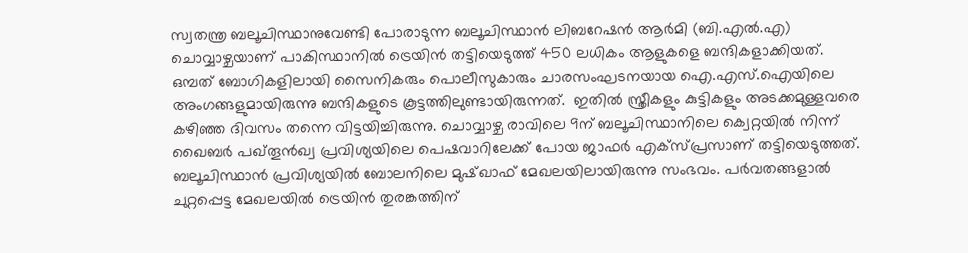സ്വതന്ത്ര ബലൂചിസ്ഥാനുവേണ്ടി പോരാടുന്ന ബലൂചിസ്ഥാൻ ലിബറേഷൻ ആർമി (ബി.എൽ.എ) ചൊവ്വാഴ്ചയാണ് പാകിസ്ഥാനിൽ ട്രെയിൻ തട്ടിയെടുത്ത് 450 ലധികം ആളുകളെ ബന്ദികളാക്കിയത്. ഒമ്പത് ബോഗികളിലായി സൈനികരും പൊലീസുകാരും ചാരസംഘടനയായ ഐ.എസ്.ഐയിലെ അംഗങ്ങളുമായിരുന്നു ബന്ദികളുടെ കൂട്ടത്തിലുണ്ടായിരുന്നത്.  ഇതിൽ സ്ത്രീകളും കുട്ടികളും അടക്കമുള്ളവരെ കഴിഞ്ഞ ദിവസം തന്നെ വിട്ടയിച്ചിരുന്നു. ചൊവ്വാഴ്ച രാവിലെ 9ന് ബലൂചിസ്ഥാനിലെ ക്വെറ്റയിൽ നിന്ന് ഖൈബർ പഖ്തൂൻഖ്വ പ്രവിശ്യയിലെ പെഷവാറിലേക്ക് പോയ ജാഫർ എക്‌സ്‌പ്രസാണ് തട്ടിയെടുത്തത്. ബലൂചിസ്ഥാൻ പ്രവിശ്യയിൽ ബോലനിലെ മുഷ്ഖാഫ് മേഖലയിലായിരുന്നു സംഭവം. പർവതങ്ങളാൽ ചുറ്റപ്പെട്ട മേഖലയിൽ ട്രെയിൻ തുരങ്കത്തിന്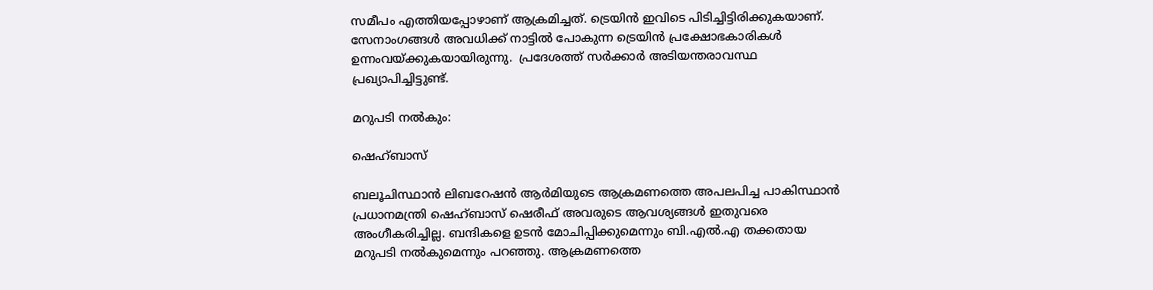സമീപം എത്തിയപ്പോഴാണ് ആക്രമിച്ചത്. ട്രെയിൻ ഇവിടെ പിടിച്ചിട്ടിരിക്കുകയാണ്.  സേനാംഗങ്ങൾ അവധിക്ക് നാട്ടിൽ പോകുന്ന ട്രെയിൻ പ്രക്ഷോഭകാരികൾ ഉന്നംവയ്ക്കുകയായിരുന്നു.  പ്രദേശത്ത് സർക്കാർ അടിയന്തരാവസ്ഥ പ്രഖ്യാപിച്ചിട്ടുണ്ട്.

മറുപടി നൽകും:

ഷെഹ്ബാസ്

ബലൂചിസ്ഥാൻ ലിബറേഷൻ ആർമിയുടെ ആക്രമണത്തെ അപലപിച്ച പാകിസ്ഥാൻ പ്രധാനമന്ത്രി ഷെഹ്ബാസ് ഷെരീഫ് അവരുടെ ആവശ്യങ്ങൾ ഇതുവരെ അംഗീകരിച്ചില്ല. ബന്ദികളെ ഉടൻ മോചിപ്പിക്കുമെന്നും ബി‌.എൽ‌.എ തക്കതായ മറുപടി നൽകുമെന്നും പറഞ്ഞു. ആക്രമണത്തെ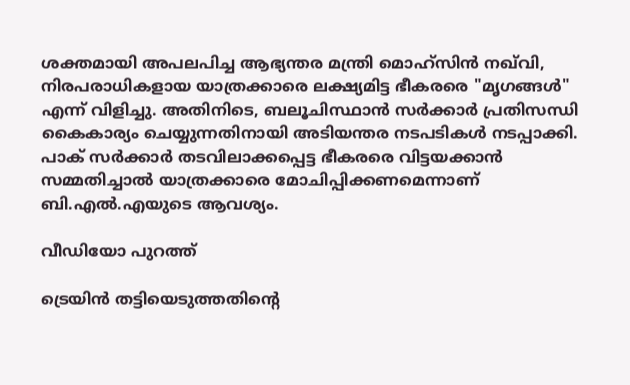ശക്തമായി അപലപിച്ച ആഭ്യന്തര മന്ത്രി മൊഹ്‌സിൻ നഖ്‌വി, നിരപരാധികളായ യാത്രക്കാരെ ലക്ഷ്യമിട്ട ഭീകരരെ "മൃഗങ്ങൾ" എന്ന് വിളിച്ചു. അതിനിടെ, ബലൂചിസ്ഥാൻ സർക്കാർ പ്രതിസന്ധി കൈകാര്യം ചെയ്യുന്നതിനായി അടിയന്തര നടപടികൾ നടപ്പാക്കി. പാക് സർക്കാർ തടവിലാക്കപ്പെട്ട ഭീകരരെ വിട്ടയക്കാൻ സമ്മതിച്ചാൽ യാത്രക്കാരെ മോചിപ്പിക്കണമ‌െന്നാണ് ബി‌.എൽ‌.എയുടെ ആവശ്യം.

വീഡിയോ പുറത്ത്

ട്രെയിൻ തട്ടിയെടുത്തതിന്റെ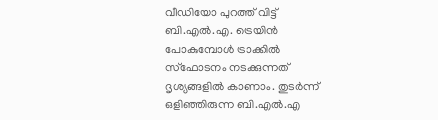വീഡിയോ പുറത്ത് വിട്ട് ബി.എൽ.എ. ട്രെയിൻ പോകുമ്പോൾ ട്രാക്കിൽ സ്ഫോടനം നടക്കുന്നത് ദൃശ്യങ്ങളിൽ കാണാം. തുടർന്ന് ഒളിഞ്ഞിരുന്ന ബി.എൽ.എ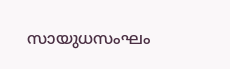സായുധസംഘം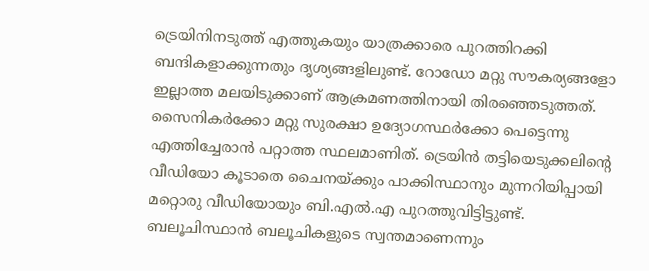ട്രെയിനിനടുത്ത് എത്തുകയും യാത്രക്കാരെ പുറത്തിറക്കി ബന്ദികളാക്കുന്നതും ദൃശ്യങ്ങളിലുണ്ട്. റോഡോ മറ്റു സൗകര്യങ്ങളോ ഇല്ലാത്ത മലയിടുക്കാണ് ആക്രമണത്തിനായി തിരഞ്ഞെടുത്തത്. സൈനികർക്കോ മറ്റു സുരക്ഷാ ഉദ്യോഗസ്ഥർക്കോ പെട്ടെന്നു എത്തിച്ചേരാൻ പറ്റാത്ത സ്ഥലമാണിത്. ട്രെയിൻ തട്ടിയെടുക്കലിന്റെ വീഡിയോ കൂടാതെ ചൈനയ്ക്കും പാക്കിസ്ഥാനും മുന്നറിയിപ്പായി മറ്റൊരു വീഡിയോയും ബി.എൽ.എ പുറത്തുവിട്ടിട്ടുണ്ട്. ബലൂചിസ്ഥാൻ ബലൂചികളുടെ സ്വന്തമാണെന്നും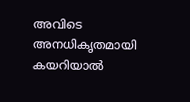അവിടെ അനധികൃതമായി കയറിയാൽ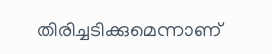തിരിച്ചടിക്കുമെന്നാണ്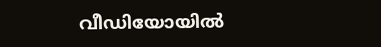വീഡിയോയിൽ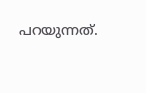പറയുന്നത്.